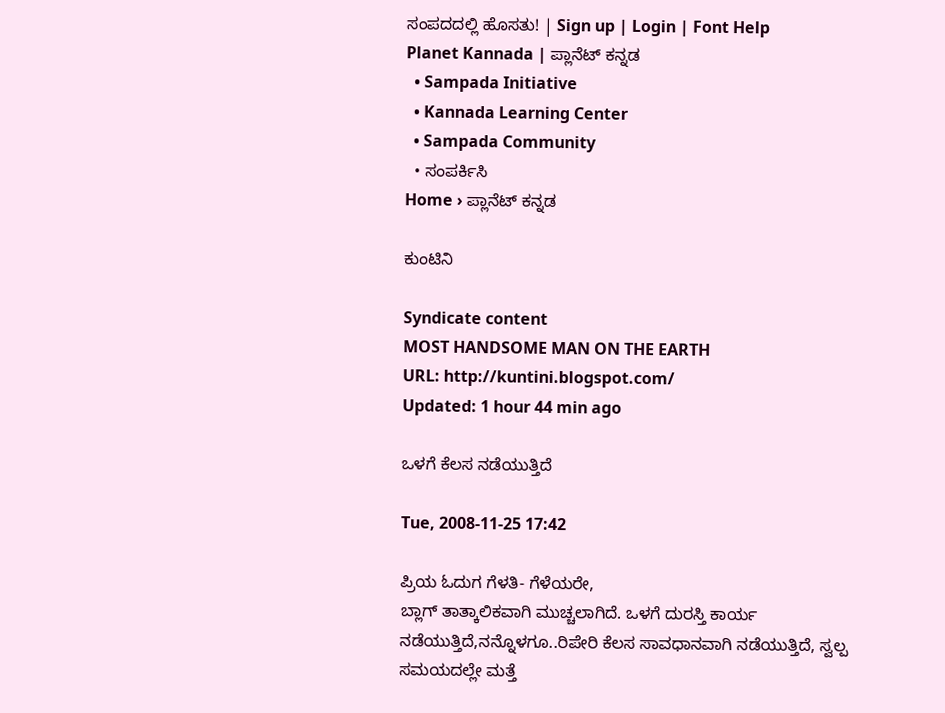ಸಂಪದದಲ್ಲಿ ಹೊಸತು! | Sign up | Login | Font Help
Planet Kannada | ಪ್ಲಾನೆಟ್ ಕನ್ನಡ
  • Sampada Initiative
  • Kannada Learning Center
  • Sampada Community
  • ಸಂಪರ್ಕಿಸಿ
Home › ಪ್ಲಾನೆಟ್ ಕನ್ನಡ

ಕುಂಟಿನಿ

Syndicate content
MOST HANDSOME MAN ON THE EARTH
URL: http://kuntini.blogspot.com/
Updated: 1 hour 44 min ago

ಒಳಗೆ ಕೆಲಸ ನಡೆಯುತ್ತಿದೆ

Tue, 2008-11-25 17:42

ಪ್ರಿಯ ಓದುಗ ಗೆಳತಿ- ಗೆಳೆಯರೇ,
ಬ್ಲಾಗ್ ತಾತ್ಕಾಲಿಕವಾಗಿ ಮುಚ್ಚಲಾಗಿದೆ. ಒಳಗೆ ದುರಸ್ತಿ ಕಾರ್ಯ ನಡೆಯುತ್ತಿದೆ,ನನ್ನೊಳಗೂ..ರಿಪೇರಿ ಕೆಲಸ ಸಾವಧಾನವಾಗಿ ನಡೆಯುತ್ತಿದೆ, ಸ್ವಲ್ಪ ಸಮಯದಲ್ಲೇ ಮತ್ತೆ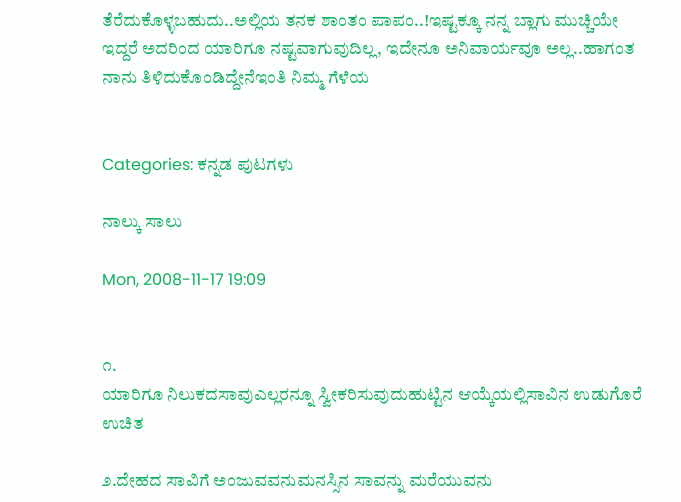ತೆರೆದುಕೊಳ್ಳಬಹುದು..ಅಲ್ಲಿಯ ತನಕ ಶಾಂತಂ ಪಾಪಂ..!ಇಷ್ಟಕ್ಕೂ ನನ್ನ ಬ್ಲಾಗು ಮುಚ್ಚಿಯೇ ಇದ್ದರೆ ಅದರಿಂದ ಯಾರಿಗೂ ನಷ್ಟವಾಗುವುದಿಲ್ಲ, ಇದೇನೂ ಅನಿವಾರ್ಯವೂ ಅಲ್ಲ..ಹಾಗಂತ ನಾನು ತಿಳಿದುಕೊಂಡಿದ್ದೇನೆಇಂತಿ ನಿಮ್ಮ ಗೆಳೆಯ


Categories: ಕನ್ನಡ ಪುಟಗಳು

ನಾಲ್ಕು ಸಾಲು

Mon, 2008-11-17 19:09


೧.
ಯಾರಿಗೂ ನಿಲುಕದಸಾವುಎಲ್ಲರನ್ನೂ ಸ್ವೀಕರಿಸುವುದುಹುಟ್ಟಿನ ಆಯ್ಕೆಯಲ್ಲಿಸಾವಿನ ಉಡುಗೊರೆ ಉಚಿತ

೨.ದೇಹದ ಸಾವಿಗೆ ಅಂಜುವವನುಮನಸ್ಸಿನ ಸಾವನ್ನು ಮರೆಯುವನು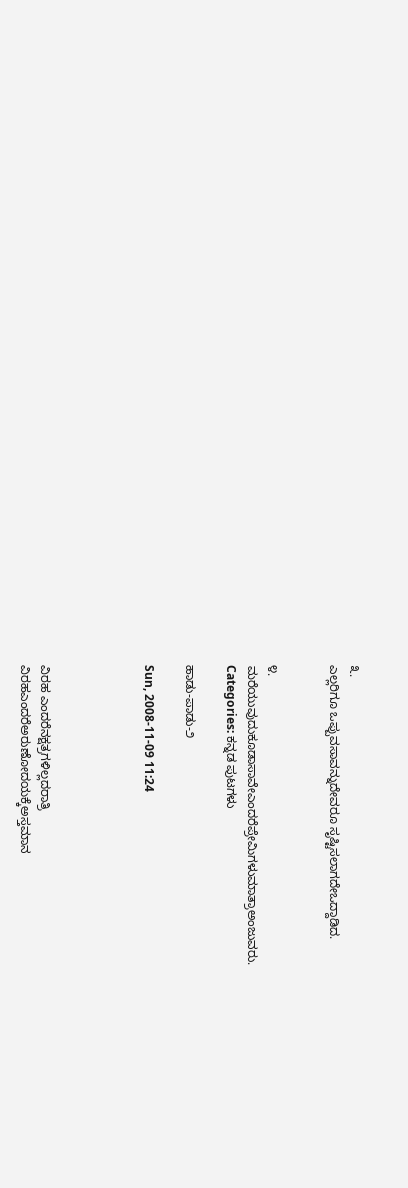೩.
ಎಲ್ಲರಿಗೂ ಒಪ್ಪುವಸಾವನ್ನುದೇವರೂ ಸೃಷ್ಟಿಸಲಾಗದೇಒದ್ದಾಡಿದ.


೪.
ಮರೆಯುವುದುಕೂಡಾಸಾವೇಎಂದರೆಪ್ರೇಮಿಗಳುಮಾತ್ರಾಅಂಜುವರು.
Categories: ಕನ್ನಡ ಪುಟಗಳು

ಹಾಡು-ಪಾಡು-೨

Sun, 2008-11-09 11:24




ವಿರಹ ಎಂದರೆನಕ್ಷತ್ರಗಳಿಲ್ಲದರಾತ್ರಿ
ವಿರಹಎಂದರೆಅರುಣೋದಯಕ್ಕೆಅಸ್ತಮಾನ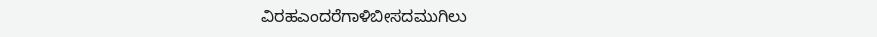ವಿರಹಎಂದರೆಗಾಳಿಬೀಸದಮುಗಿಲು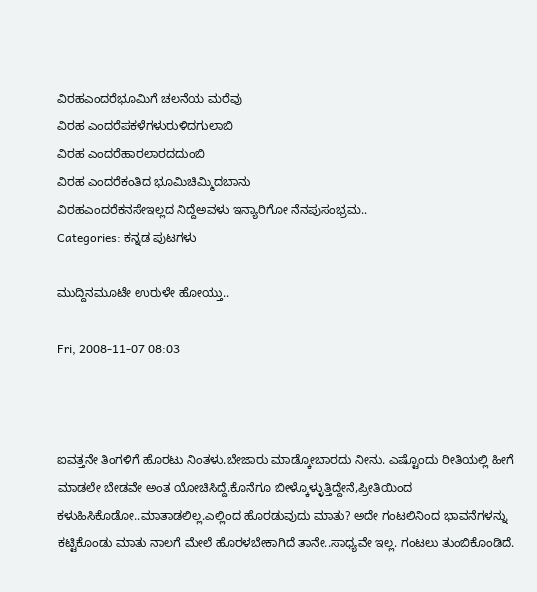ವಿರಹಎಂದರೆಭೂಮಿಗೆ ಚಲನೆಯ ಮರೆವು
ವಿರಹ ಎಂದರೆಪಕಳೆಗಳುರುಳಿದಗುಲಾಬಿ
ವಿರಹ ಎಂದರೆಹಾರಲಾರದದುಂಬಿ
ವಿರಹ ಎಂದರೆಕಂತಿದ ಭೂಮಿಚಿಮ್ಮಿದಬಾನು
ವಿರಹಎಂದರೆಕನಸೇಇಲ್ಲದ ನಿದ್ದೆಅವಳು ಇನ್ಯಾರಿಗೋ ನೆನಪುಸಂಭ್ರಮ..
Categories: ಕನ್ನಡ ಪುಟಗಳು

ಮುದ್ದಿನಮೂಟೇ ಉರುಳೇ ಹೋಯ್ತು..

Fri, 2008-11-07 08:03



ಐವತ್ತನೇ ತಿಂಗಳಿಗೆ ಹೊರಟು ನಿಂತಳು.ಬೇಜಾರು ಮಾಡ್ಕೋಬಾರದು ನೀನು. ಎಷ್ಟೊಂದು ರೀತಿಯಲ್ಲಿ ಹೀಗೆ ಮಾಡಲೇ ಬೇಡವೇ ಅಂತ ಯೋಚಿಸಿದ್ದೆ.ಕೊನೆಗೂ ಬೀಳ್ಕೊಳ್ಳುತ್ತಿದ್ದೇನೆ,ಪ್ರೀತಿಯಿಂದ ಕಳುಹಿಸಿಕೊಡೋ..ಮಾತಾಡಲಿಲ್ಲ.ಎಲ್ಲಿಂದ ಹೊರಡುವುದು ಮಾತು? ಅದೇ ಗಂಟಲಿನಿಂದ ಭಾವನೆಗಳನ್ನು ಕಟ್ಟಿಕೊಂಡು ಮಾತು ನಾಲಗೆ ಮೇಲೆ ಹೊರಳಬೇಕಾಗಿದೆ ತಾನೇ..ಸಾಧ್ಯವೇ ಇಲ್ಲ. ಗಂಟಲು ತುಂಬಿಕೊಂಡಿದೆ.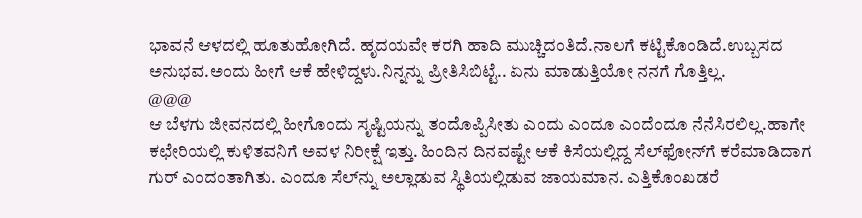ಭಾವನೆ ಆಳದಲ್ಲಿ ಹೂತುಹೋಗಿದೆ. ಹೃದಯವೇ ಕರಗಿ ಹಾದಿ ಮುಚ್ಚಿದಂತಿದೆ.ನಾಲಗೆ ಕಟ್ಟಿಕೊಂಡಿದೆ.ಉಬ್ಬಸದ ಅನುಭವ.ಅಂದು ಹೀಗೆ ಆಕೆ ಹೇಳಿದ್ದಳು.ನಿನ್ನನ್ನು ಪ್ರೀತಿಸಿಬಿಟ್ಟೆ.. ಏನು ಮಾಡುತ್ತಿಯೋ ನನಗೆ ಗೊತ್ತಿಲ್ಲ.
@@@
ಆ ಬೆಳಗು ಜೀವನದಲ್ಲಿ ಹೀಗೊಂದು ಸೃಷ್ಟಿಯನ್ನು ತಂದೊಪ್ಪಿಸೀತು ಎಂದು ಎಂದೂ ಎಂದೆಂದೂ ನೆನೆಸಿರಲಿಲ್ಲ.ಹಾಗೇ ಕಛೇರಿಯಲ್ಲಿ ಕುಳಿತವನಿಗೆ ಅವಳ ನಿರೀಕ್ಷೆ ಇತ್ತು. ಹಿಂದಿನ ದಿನವಷ್ಟೇ ಆಕೆ ಕಿಸೆಯಲ್ಲಿದ್ದ ಸೆಲ್‌ಫೋನ್‌ಗೆ ಕರೆಮಾಡಿದಾಗ ಗುರ್ ಎಂದಂತಾಗಿತು. ಎಂದೂ ಸೆಲ್‌ನ್ನು ಅಲ್ಲಾಡುವ ಸ್ಥಿತಿಯಲ್ಲಿಡುವ ಜಾಯಮಾನ. ಎತ್ತಿಕೊಂಖಡರೆ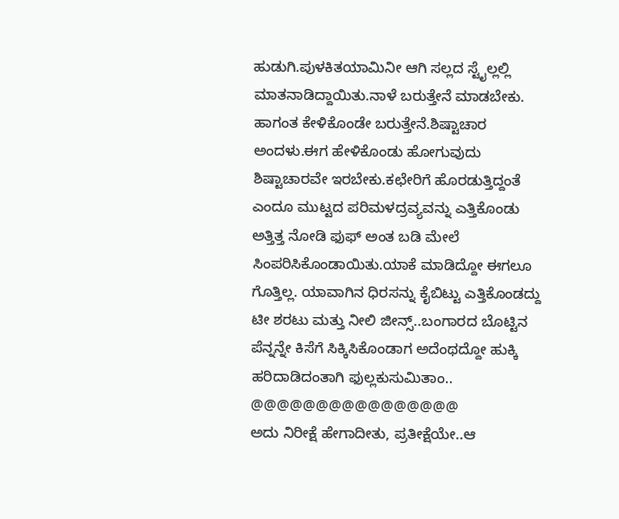ಹುಡುಗಿ.ಪುಳಕಿತಯಾಮಿನೀ ಆಗಿ ಸಲ್ಲದ ಸ್ಟೈಲ್ಲಲ್ಲಿ ಮಾತನಾಡಿದ್ದಾಯಿತು.ನಾಳೆ ಬರುತ್ತೇನೆ ಮಾಡಬೇಕು. ಹಾಗಂತ ಕೇಳಿಕೊಂಡೇ ಬರುತ್ತೇನೆ.ಶಿಷ್ಟಾಚಾರ ಅಂದಳು.ಈಗ ಹೇಳಿಕೊಂಡು ಹೋಗುವುದು ಶಿಷ್ಟಾಚಾರವೇ ಇರಬೇಕು.ಕಛೇರಿಗೆ ಹೊರಡುತ್ತಿದ್ದಂತೆ ಎಂದೂ ಮುಟ್ಟದ ಪರಿಮಳದ್ರವ್ಯವನ್ನು ಎತ್ತಿಕೊಂಡು ಅತ್ತಿತ್ತ ನೋಡಿ ಫುಫ್ ಅಂತ ಬಡಿ ಮೇಲೆ ಸಿಂಪರಿಸಿಕೊಂಡಾಯಿತು.ಯಾಕೆ ಮಾಡಿದ್ದೋ ಈಗಲೂ ಗೊತ್ತಿಲ್ಲ. ಯಾವಾಗಿನ ಧಿರಸನ್ನು ಕೈಬಿಟ್ಟು ಎತ್ತಿಕೊಂಡದ್ದು ಟೀ ಶರಟು ಮತ್ತು ನೀಲಿ ಜೀನ್ಸ್..ಬಂಗಾರದ ಬೊಟ್ಟಿನ ಪೆನ್ನನ್ನೇ ಕಿಸೆಗೆ ಸಿಕ್ಕಿಸಿಕೊಂಡಾಗ ಅದೆಂಥದ್ದೋ ಹುಕ್ಕಿ ಹರಿದಾಡಿದಂತಾಗಿ ಫುಲ್ಲಕುಸುಮಿತಾಂ..
@@@@@@@@@@@@@@@@
ಅದು ನಿರೀಕ್ಷೆ ಹೇಗಾದೀತು, ಪ್ರತೀಕ್ಷೆಯೇ..ಆ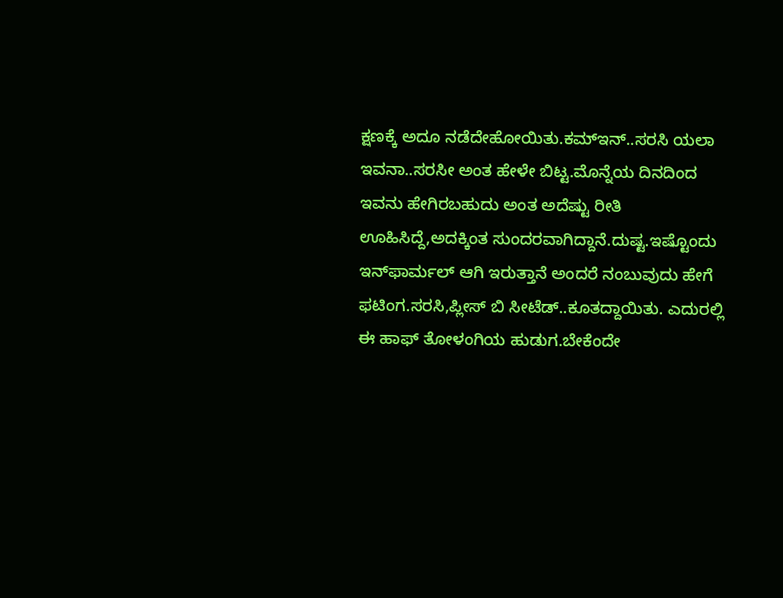ಕ್ಷಣಕ್ಕೆ ಅದೂ ನಡೆದೇಹೋಯಿತು.ಕಮ್‌ಇನ್..ಸರಸಿ ಯಲಾ ಇವನಾ..ಸರಸೀ ಅಂತ ಹೇಳೇ ಬಿಟ್ಟ.ಮೊನ್ನೆಯ ದಿನದಿಂದ ಇವನು ಹೇಗಿರಬಹುದು ಅಂತ ಅದೆಷ್ಟು ರೀತಿ ಊಹಿಸಿದ್ದೆ,ಅದಕ್ಕಿಂತ ಸುಂದರವಾಗಿದ್ದಾನೆ.ದುಷ್ಟ.ಇಷ್ಟೊಂದು ಇನ್‌ಫಾರ್ಮಲ್ ಆಗಿ ಇರುತ್ತಾನೆ ಅಂದರೆ ನಂಬುವುದು ಹೇಗೆ ಫಟಿಂಗ.ಸರಸಿ,ಪ್ಲೀಸ್ ಬಿ ಸೀಟೆಡ್..ಕೂತದ್ದಾಯಿತು. ಎದುರಲ್ಲಿ ಈ ಹಾಫ್ ತೋಳಂಗಿಯ ಹುಡುಗ.ಬೇಕೆಂದೇ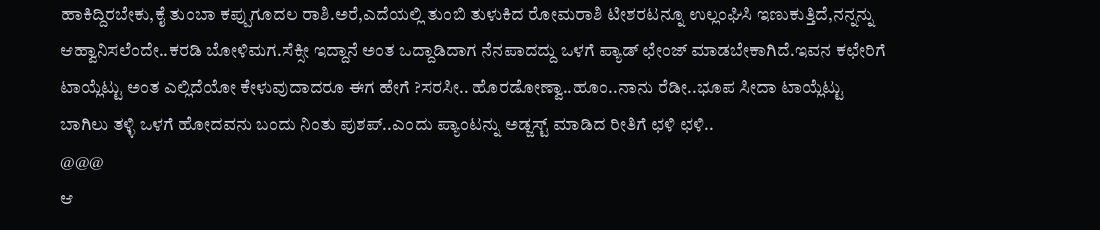ಹಾಕಿದ್ದಿರಬೇಕು,ಕೈ ತುಂಬಾ ಕಪ್ಪುಗೂದಲ ರಾಶಿ.ಅರೆ,ಎದೆಯಲ್ಲಿ ತುಂಬಿ ತುಳುಕಿದ ರೋಮರಾಶಿ ಟೀಶರಟನ್ನೂ ಉಲ್ಲಂಘಿಸಿ ಇಣುಕುತ್ತಿದೆ,ನನ್ನನ್ನು ಆಹ್ವಾನಿಸಲೆಂದೇ..ಕರಡಿ ಬೋಳಿಮಗ.ಸೆಕ್ಸೀ ಇದ್ದಾನೆ ಅಂತ ಒದ್ದಾಡಿದಾಗ ನೆನಪಾದದ್ದು ಒಳಗೆ ಪ್ಯಾಡ್ ಛೇಂಜ್ ಮಾಡಬೇಕಾಗಿದೆ.ಇವನ ಕಛೇರಿಗೆ ಟಾಯ್ಲೆಟ್ಟು ಅಂತ ಎಲ್ಲಿದೆಯೋ ಕೇಳುವುದಾದರೂ ಈಗ ಹೇಗೆ ?ಸರಸೀ.. ಹೊರಡೋಣ್ವಾ..ಹೂಂ..ನಾನು ರೆಡೀ..ಭೂಪ ಸೀದಾ ಟಾಯ್ಲೆಟ್ಟು ಬಾಗಿಲು ತಳ್ಳಿ ಒಳಗೆ ಹೋದವನು ಬಂದು ನಿಂತು ಪುಶಪ್..ಎಂದು ಪ್ಯಾಂಟನ್ನು ಅಡ್ಜಸ್ಟ್ ಮಾಡಿದ ರೀತಿಗೆ ಛಳಿ ಛಳಿ..
@@@
ಆ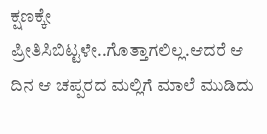ಕ್ಷಣಕ್ಕೇ ಪ್ರೀತಿಸಿಬಿಟ್ಟಳೇ..ಗೊತ್ತಾಗಲಿಲ್ಲ.ಆದರೆ ಆ ದಿನ ಆ ಚಪ್ಪರದ ಮಲ್ಲಿಗೆ ಮಾಲೆ ಮುಡಿದು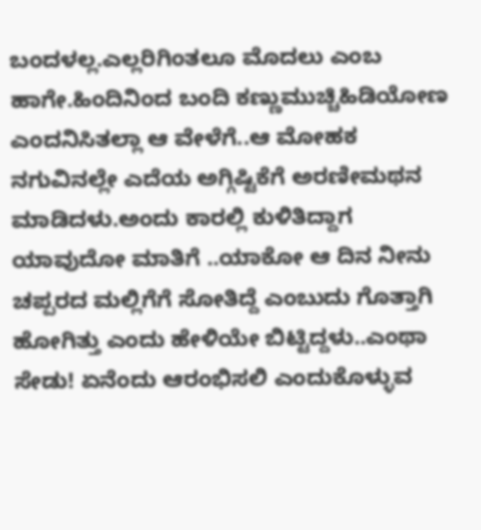ಬಂದಳಲ್ಲ.ಎಲ್ಲರಿಗಿಂತಲೂ ಮೊದಲು ಎಂಬ ಹಾಗೇ.ಹಿಂದಿನಿಂದ ಬಂದಿ ಕಣ್ಣುಮುಚ್ಚಿಹಿಡಿಯೋಣ ಎಂದನಿಸಿತಲ್ಲಾ ಆ ವೇಳೆಗೆ..ಆ ಮೋಹಕ ನಗುವಿನಲ್ಲೇ ಎದೆಯ ಅಗ್ಗಿಷ್ಟಿಕೆಗೆ ಅರಣೀಮಥನ ಮಾಡಿದಳು.ಅಂದು ಕಾರಲ್ಲಿ ಕುಳಿತಿದ್ದಾಗ ಯಾವುದೋ ಮಾತಿಗೆ ..ಯಾಕೋ ಆ ದಿನ ನೀನು ಚಪ್ಪರದ ಮಲ್ಲಿಗೆಗೆ ಸೋತಿದ್ದೆ ಎಂಬುದು ಗೊತ್ತಾಗಿ ಹೋಗಿತ್ತು ಎಂದು ಹೇಳಿಯೇ ಬಿಟ್ಟಿದ್ದಳು..ಎಂಥಾ ಸೇಡು! ಏನೆಂದು ಆರಂಭಿಸಲಿ ಎಂದುಕೊಳ್ಳುವ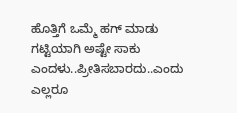ಹೊತ್ತಿಗೆ ಒಮ್ಮೆ ಹಗ್ ಮಾಡು ಗಟ್ಟಿಯಾಗಿ ಅಷ್ಟೇ ಸಾಕು ಎಂದಳು..ಪ್ರೀತಿಸಬಾರದು..ಎಂದು ಎಲ್ಲರೂ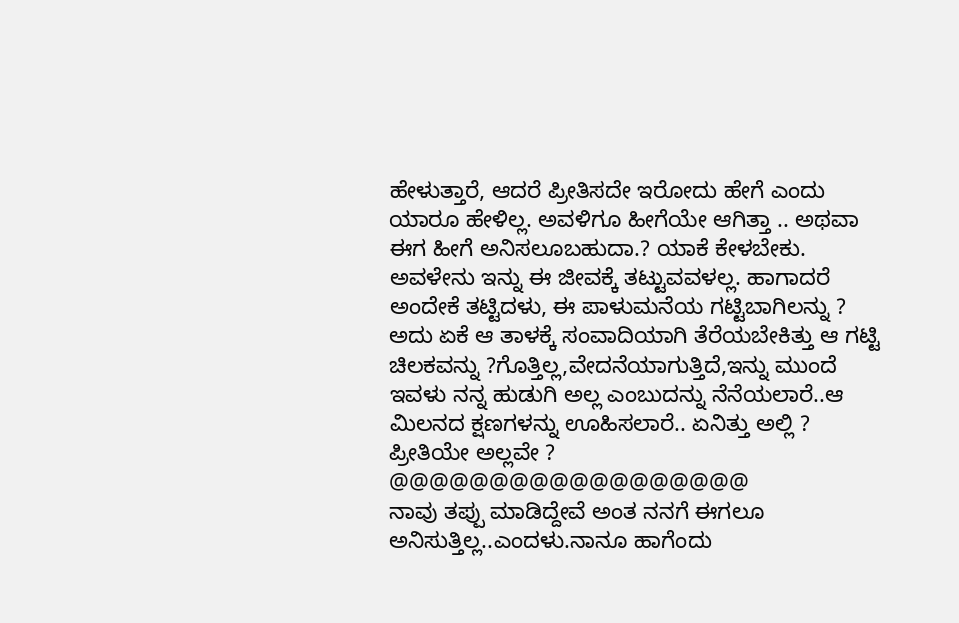ಹೇಳುತ್ತಾರೆ, ಆದರೆ ಪ್ರೀತಿಸದೇ ಇರೋದು ಹೇಗೆ ಎಂದು ಯಾರೂ ಹೇಳಿಲ್ಲ. ಅವಳಿಗೂ ಹೀಗೆಯೇ ಆಗಿತ್ತಾ .. ಅಥವಾ ಈಗ ಹೀಗೆ ಅನಿಸಲೂಬಹುದಾ.? ಯಾಕೆ ಕೇಳಬೇಕು. ಅವಳೇನು ಇನ್ನು ಈ ಜೀವಕ್ಕೆ ತಟ್ಟುವವಳಲ್ಲ. ಹಾಗಾದರೆ ಅಂದೇಕೆ ತಟ್ಟಿದಳು, ಈ ಪಾಳುಮನೆಯ ಗಟ್ಟಿಬಾಗಿಲನ್ನು ? ಅದು ಏಕೆ ಆ ತಾಳಕ್ಕೆ ಸಂವಾದಿಯಾಗಿ ತೆರೆಯಬೇಕಿತ್ತು ಆ ಗಟ್ಟಿ ಚಿಲಕವನ್ನು ?ಗೊತ್ತಿಲ್ಲ,ವೇದನೆಯಾಗುತ್ತಿದೆ,ಇನ್ನು ಮುಂದೆ ಇವಳು ನನ್ನ ಹುಡುಗಿ ಅಲ್ಲ ಎಂಬುದನ್ನು ನೆನೆಯಲಾರೆ..ಆ ಮಿಲನದ ಕ್ಷಣಗಳನ್ನು ಊಹಿಸಲಾರೆ.. ಏನಿತ್ತು ಅಲ್ಲಿ ? ಪ್ರೀತಿಯೇ ಅಲ್ಲವೇ ?
@@@@@@@@@@@@@@@@@@
ನಾವು ತಪ್ಪು ಮಾಡಿದ್ದೇವೆ ಅಂತ ನನಗೆ ಈಗಲೂ ಅನಿಸುತ್ತಿಲ್ಲ..ಎಂದಳು.ನಾನೂ ಹಾಗೆಂದು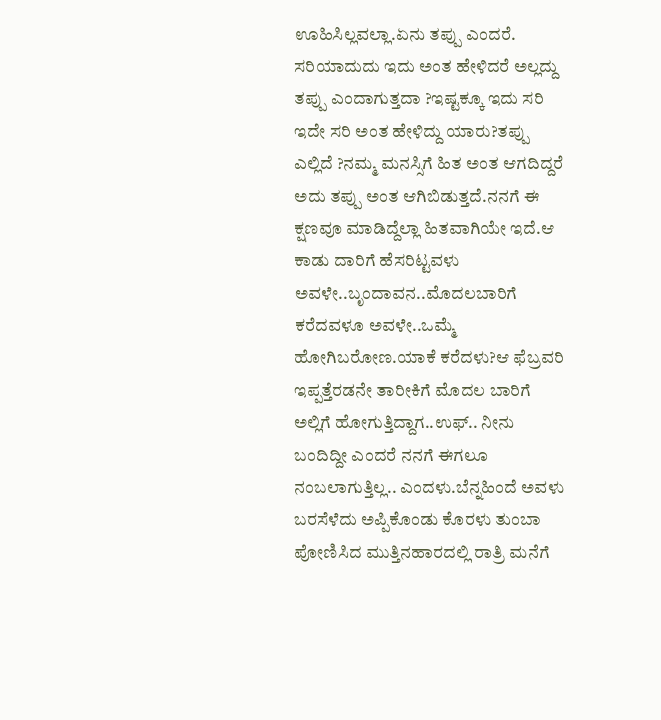ಊಹಿಸಿಲ್ಲವಲ್ಲಾ.ಏನು ತಪ್ಪು ಎಂದರೆ. ಸರಿಯಾದುದು ಇದು ಅಂತ ಹೇಳಿದರೆ ಅಲ್ಲದ್ದು ತಪ್ಪು ಎಂದಾಗುತ್ತದಾ ?ಇಷ್ಟಕ್ಕೂ ಇದು ಸರಿ ಇದೇ ಸರಿ ಅಂತ ಹೇಳಿದ್ದು ಯಾರು?ತಪ್ಪು ಎಲ್ಲಿದೆ ?ನಮ್ಮ ಮನಸ್ಸಿಗೆ ಹಿತ ಅಂತ ಆಗದಿದ್ದರೆ ಅದು ತಪ್ಪು ಅಂತ ಆಗಿಬಿಡುತ್ತದೆ.ನನಗೆ ಈ ಕ್ಷಣವೂ ಮಾಡಿದ್ದೆಲ್ಲಾ ಹಿತವಾಗಿಯೇ ಇದೆ.ಆ ಕಾಡು ದಾರಿಗೆ ಹೆಸರಿಟ್ಟವಳು ಅವಳೇ..ಬೃಂದಾವನ..ಮೊದಲಬಾರಿಗೆ ಕರೆದವಳೂ ಅವಳೇ..ಒಮ್ಮೆ ಹೋಗಿಬರೋಣ.ಯಾಕೆ ಕರೆದಳು?ಆ ಫೆಬ್ರವರಿ ಇಪ್ಪತ್ತೆರಡನೇ ತಾರೀಕಿಗೆ ಮೊದಲ ಬಾರಿಗೆ ಅಲ್ಲಿಗೆ ಹೋಗುತ್ತಿದ್ದಾಗ..ಉಫ್.. ನೀನು ಬಂದಿದ್ದೀ ಎಂದರೆ ನನಗೆ ಈಗಲೂ ನಂಬಲಾಗುತ್ತಿಲ್ಲ.. ಎಂದಳು.ಬೆನ್ನಹಿಂದೆ ಅವಳು ಬರಸೆಳೆದು ಅಪ್ಪಿಕೊಂಡು ಕೊರಳು ತುಂಬಾ ಪೋಣಿಸಿದ ಮುತ್ತಿನಹಾರದಲ್ಲಿ ರಾತ್ರಿ ಮನೆಗೆ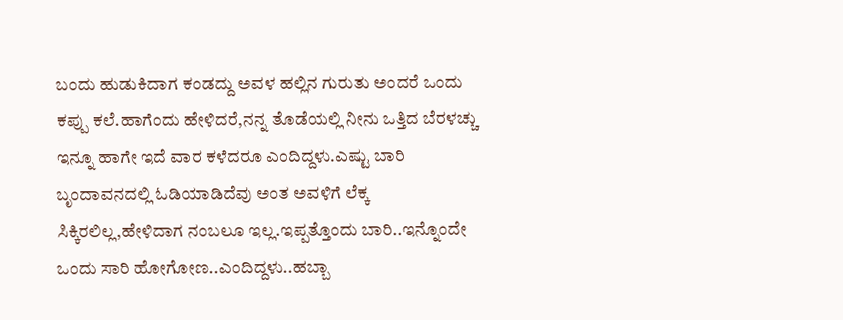ಬಂದು ಹುಡುಕಿದಾಗ ಕಂಡದ್ದು ಅವಳ ಹಲ್ಲಿನ ಗುರುತು ಅಂದರೆ ಒಂದು ಕಪ್ಪು ಕಲೆ.ಹಾಗೆಂದು ಹೇಳಿದರೆ,ನನ್ನ ತೊಡೆಯಲ್ಲಿ ನೀನು ಒತ್ತಿದ ಬೆರಳಚ್ಚು ಇನ್ನೂ ಹಾಗೇ ಇದೆ ವಾರ ಕಳೆದರೂ ಎಂದಿದ್ದಳು.ಎಷ್ಟು ಬಾರಿ ಬೃಂದಾವನದಲ್ಲಿ ಓಡಿಯಾಡಿದೆವು ಅಂತ ಅವಳಿಗೆ ಲೆಕ್ಕ ಸಿಕ್ಕಿರಲಿಲ್ಲ,ಹೇಳಿದಾಗ ನಂಬಲೂ ಇಲ್ಲ.ಇಪ್ಪತ್ತೊಂದು ಬಾರಿ..ಇನ್ನೊಂದೇ ಒಂದು ಸಾರಿ ಹೋಗೋಣ..ಎಂದಿದ್ದಳು..ಹಬ್ಬಾ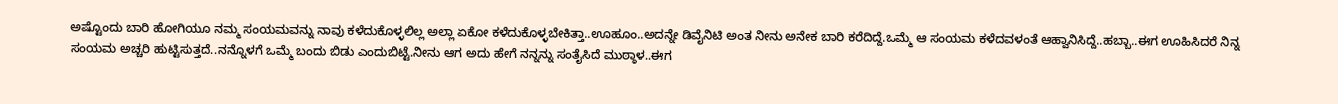ಅಷ್ಟೊಂದು ಬಾರಿ ಹೋಗಿಯೂ ನಮ್ಮ ಸಂಯಮವನ್ನು ನಾವು ಕಳೆದುಕೊಳ್ಳಲಿಲ್ಲ ಅಲ್ಲಾ ಏಕೋ ಕಳೆದುಕೊಳ್ಳಬೇಕಿತ್ತಾ..ಊಹೂಂ..ಅದನ್ನೇ ಡಿವೈನಿಟಿ ಅಂತ ನೀನು ಅನೇಕ ಬಾರಿ ಕರೆದಿದ್ದೆ.ಒಮ್ಮೆ ಆ ಸಂಯಮ ಕಳೆದವಳಂತೆ ಆಹ್ವಾನಿಸಿದ್ದೆ..ಹಬ್ಬಾ..ಈಗ ಊಹಿಸಿದರೆ ನಿನ್ನ ಸಂಯಮ ಅಚ್ಚರಿ ಹುಟ್ಟಿಸುತ್ತದೆ..ನನ್ನೊಳಗೆ ಒಮ್ಮೆ ಬಂದು ಬಿಡು ಎಂದುಬಿಟ್ಟೆ.ನೀನು ಆಗ ಅದು ಹೇಗೆ ನನ್ನನ್ನು ಸಂತೈಸಿದೆ ಮುಠ್ಠಾಳ..ಈಗ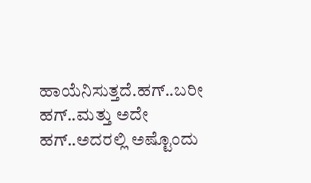ಹಾಯೆನಿಸುತ್ತದೆ.ಹಗ್..ಬರೀ ಹಗ್..ಮತ್ತು ಅದೇ ಹಗ್..ಅದರಲ್ಲಿ ಅಷ್ಟೊಂದು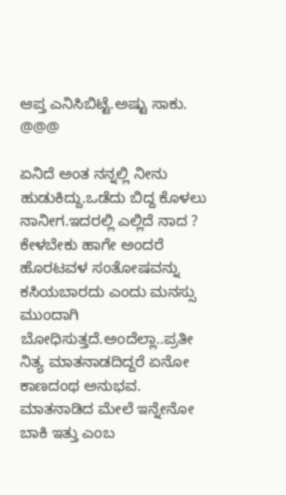ಆಪ್ತ ಎನಿಸಿಬಿಟ್ಟೆ.ಅಷ್ಟು ಸಾಕು.
@@@

ಏನಿದೆ ಅಂತ ನನ್ನಲ್ಲಿ ನೀನು ಹುಡುಕಿದ್ದು.ಒಡೆದು ಬಿದ್ದ ಕೊಳಲು ನಾನೀಗ.ಇದರಲ್ಲಿ ಎಲ್ಲಿದೆ ನಾದ ? ಕೇಳಬೇಕು ಹಾಗೇ ಅಂದರೆ ಹೊರಟವಳ ಸಂತೋಷವನ್ನು ಕಸಿಯಬಾರದು ಎಂದು ಮನಸ್ಸು ಮುಂದಾಗಿ ಬೋಧಿಸುತ್ತದೆ.ಅಂದೆಲ್ಲಾ..ಪ್ರತೀ ನಿತ್ಯ ಮಾತನಾಡದಿದ್ದರೆ ಏನೋ ಕಾಣದಂಥ ಅನುಭವ. ಮಾತನಾಡಿದ ಮೇಲೆ ಇನ್ನೇನೋ ಬಾಕಿ ಇತ್ತು ಎಂಬ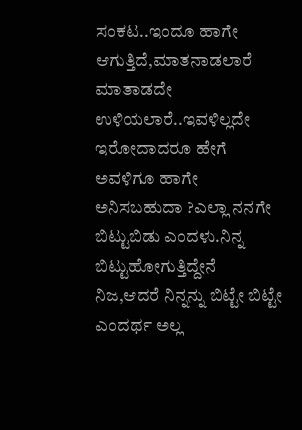ಸಂಕಟ..ಇಂದೂ ಹಾಗೇ ಆಗುತ್ತಿದೆ,ಮಾತನಾಡಲಾರೆ ಮಾತಾಡದೇ ಉಳಿಯಲಾರೆ..ಇವಳಿಲ್ಲದೇ ಇರೋದಾದರೂ ಹೇಗೆ ಅವಳಿಗೂ ಹಾಗೇ ಅನಿಸಬಹುದಾ ?ಎಲ್ಲಾ ನನಗೇ ಬಿಟ್ಟುಬಿಡು ಎಂದಳು.ನಿನ್ನ ಬಿಟ್ಟುಹೋಗುತ್ತಿದ್ದೇನೆ ನಿಜ,ಆದರೆ ನಿನ್ನನ್ನು ಬಿಟ್ಟೇ ಬಿಟ್ಟೇ ಎಂದರ್ಥ ಅಲ್ಲ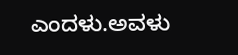ಎಂದಳು.ಅವಳು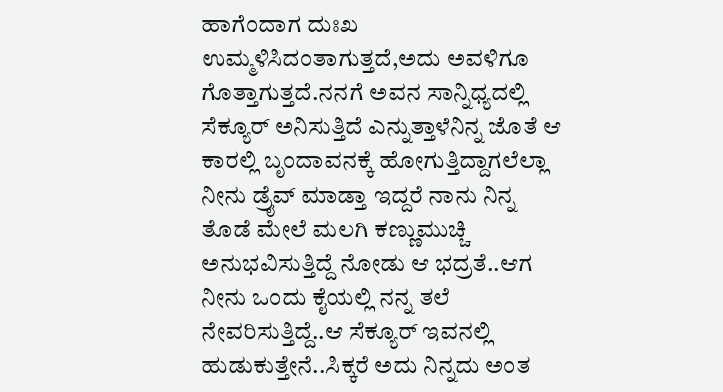ಹಾಗೆಂದಾಗ ದುಃಖ ಉಮ್ಮಳಿಸಿದಂತಾಗುತ್ತದೆ,ಅದು ಅವಳಿಗೂ ಗೊತ್ತಾಗುತ್ತದೆ.ನನಗೆ ಅವನ ಸಾನ್ನಿಧ್ಯದಲ್ಲಿ ಸೆಕ್ಯೂರ್ ಅನಿಸುತ್ತಿದೆ ಎನ್ನುತ್ತಾಳೆನಿನ್ನ ಜೊತೆ ಆ ಕಾರಲ್ಲಿ ಬೃಂದಾವನಕ್ಕೆ ಹೋಗುತ್ತಿದ್ದಾಗಲೆಲ್ಲಾ ನೀನು ಡ್ರೈವ್ ಮಾಡ್ತಾ ಇದ್ದರೆ ನಾನು ನಿನ್ನ ತೊಡೆ ಮೇಲೆ ಮಲಗಿ ಕಣ್ಣುಮುಚ್ಚಿ ಅನುಭವಿಸುತ್ತಿದ್ದೆ ನೋಡು ಆ ಭದ್ರತೆ..ಆಗ ನೀನು ಒಂದು ಕೈಯಲ್ಲಿ ನನ್ನ ತಲೆ ನೇವರಿಸುತ್ತಿದ್ದೆ..ಆ ಸೆಕ್ಯೂರ್ ಇವನಲ್ಲಿ ಹುಡುಕುತ್ತೇನೆ..ಸಿಕ್ಕರೆ ಅದು ನಿನ್ನದು ಅಂತ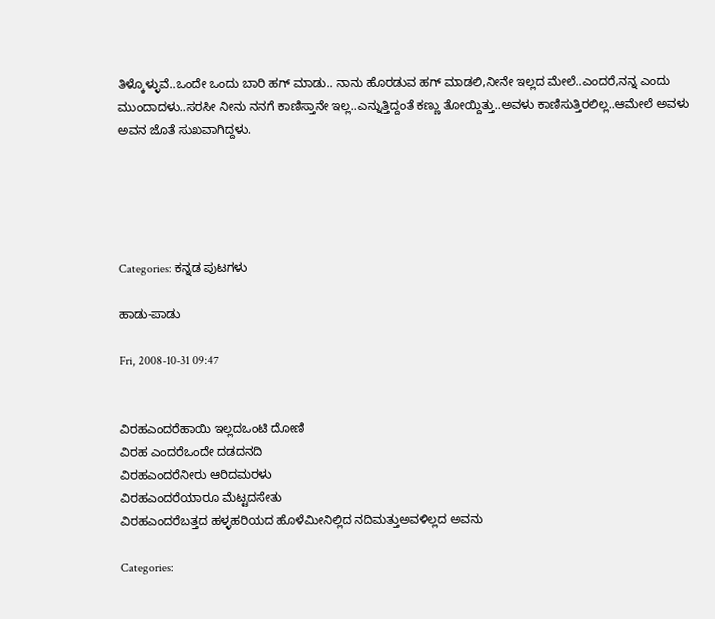ತಿಳ್ಕೊಳ್ಳುವೆ..ಒಂದೇ ಒಂದು ಬಾರಿ ಹಗ್ ಮಾಡು.. ನಾನು ಹೊರಡುವ ಹಗ್ ಮಾಡಲಿ,ನೀನೇ ಇಲ್ಲದ ಮೇಲೆ..ಎಂದರೆ,ನನ್ನ ಎಂದು ಮುಂದಾದಳು..ಸರಸೀ ನೀನು ನನಗೆ ಕಾಣಿಸ್ತಾನೇ ಇಲ್ಲ..ಎನ್ನುತ್ತಿದ್ದಂತೆ ಕಣ್ಣು ತೋಯ್ದಿತ್ತು..ಅವಳು ಕಾಣಿಸುತ್ತಿರಲಿಲ್ಲ..ಆಮೇಲೆ ಅವಳು ಅವನ ಜೊತೆ ಸುಖವಾಗಿದ್ದಳು.





Categories: ಕನ್ನಡ ಪುಟಗಳು

ಹಾಡು-ಪಾಡು

Fri, 2008-10-31 09:47


ವಿರಹಎಂದರೆಹಾಯಿ ಇಲ್ಲದಒಂಟಿ ದೋಣಿ
ವಿರಹ ಎಂದರೆಒಂದೇ ದಡದನದಿ
ವಿರಹಎಂದರೆನೀರು ಆರಿದಮರಳು
ವಿರಹಎಂದರೆಯಾರೂ ಮೆಟ್ಟದಸೇತು
ವಿರಹಎಂದರೆಬತ್ತದ ಹಳ್ಳಹರಿಯದ ಹೊಳೆಮೀನಿಲ್ಲಿದ ನದಿಮತ್ತುಅವಳಿಲ್ಲದ ಅವನು

Categories: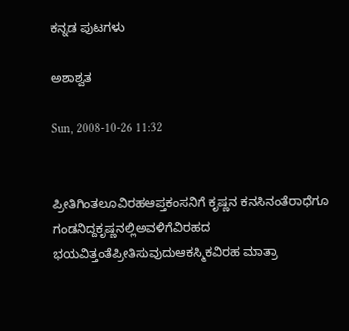ಕನ್ನಡ ಪುಟಗಳು

ಅಶಾಶ್ವತ

Sun, 2008-10-26 11:32


ಪ್ರೀತಿಗಿಂತಲೂವಿರಹಆಪ್ತಕಂಸನಿಗೆ ಕೃಷ್ಣನ ಕನಸಿನಂತೆರಾಧೆಗೂ ಗಂಡನಿದ್ದಕೃಷ್ಣನಲ್ಲಿಅವಳಿಗೆವಿರಹದ ಭಯವಿತ್ತಂತೆಪ್ರೀತಿಸುವುದುಆಕಸ್ಮಿಕವಿರಹ ಮಾತ್ರಾ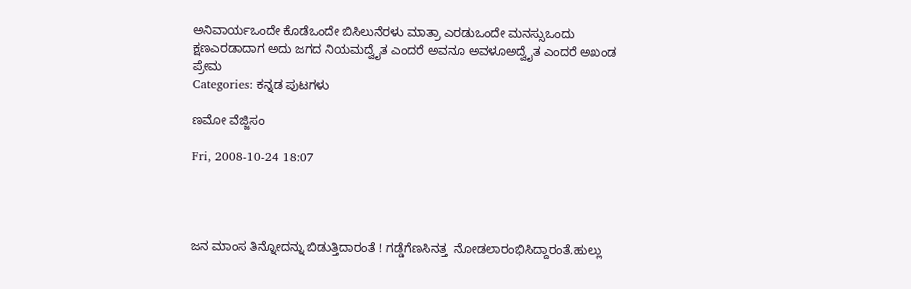ಅನಿವಾರ್ಯಒಂದೇ ಕೊಡೆಒಂದೇ ಬಿಸಿಲುನೆರಳು ಮಾತ್ರಾ ಎರಡುಒಂದೇ ಮನಸ್ಸುಒಂದು ಕ್ಷಣಎರಡಾದಾಗ ಅದು ಜಗದ ನಿಯಮದ್ವೈತ ಎಂದರೆ ಅವನೂ ಅವಳೂಅದ್ವೈತ ಎಂದರೆ ಅಖಂಡ ಪ್ರೇಮ
Categories: ಕನ್ನಡ ಪುಟಗಳು

ಣಮೋ ವೆಜ್ಜಿಸಂ

Fri, 2008-10-24 18:07




ಜನ ಮಾಂಸ ತಿನ್ನೋದನ್ನು ಬಿಡುತ್ತಿದಾರಂತೆ ! ಗಡ್ಡೆಗೆಣಸಿನತ್ತ  ನೋಡಲಾರಂಭಿಸಿದ್ದಾರಂತೆ.ಹುಲ್ಲು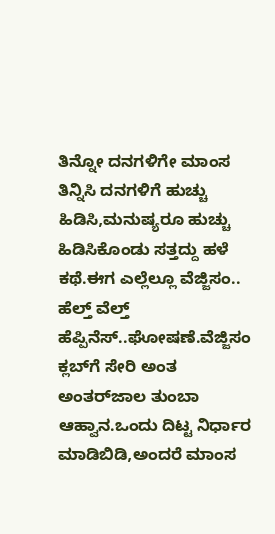ತಿನ್ನೋ ದನಗಳಿಗೇ ಮಾಂಸ ತಿನ್ನಿಸಿ ದನಗಳಿಗೆ ಹುಚ್ಚು ಹಿಡಿಸಿ,ಮನುಷ್ಯರೂ ಹುಚ್ಚು ಹಿಡಿಸಿಕೊಂಡು ಸತ್ತದ್ದು ಹಳೆ ಕಥೆ.ಈಗ ಎಲ್ಲೆಲ್ಲೂ ವೆಜ್ಜಿಸಂ.. ಹೆಲ್ತ್ ವೆಲ್ತ್ ಹೆಪ್ಪಿನೆಸ್..ಘೋಷಣೆ.ವೆಜ್ಜಿಸಂ ಕ್ಲಬ್‌ಗೆ ಸೇರಿ ಅಂತ ಅಂತರ್‌ಜಾಲ ತುಂಬಾ ಆಹ್ವಾನ.ಒಂದು ದಿಟ್ಟ ನಿರ್ಧಾರ ಮಾಡಿಬಿಡಿ,ಅಂದರೆ ಮಾಂಸ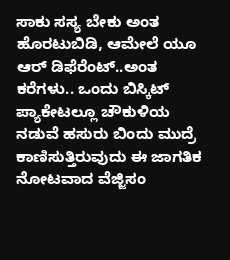ಸಾಕು ಸಸ್ಯ ಬೇಕು ಅಂತ ಹೊರಟುಬಿಡಿ, ಆಮೇಲೆ ಯೂ ಆರ್ ಡಿಫೆರೆಂಟ್..ಅಂತ ಕರೆಗಳು.. ಒಂದು ಬಿಸ್ಕಿಟ್ ಪ್ಯಾಕೇಟಲ್ಲೂ ಚೌಕುಳಿಯ ನಡುವೆ ಹಸುರು ಬಿಂದು ಮುದ್ರೆ ಕಾಣಿಸುತ್ತಿರುವುದು ಈ ಜಾಗತಿಕ ನೋಟವಾದ ವೆಜ್ಜಿಸಂ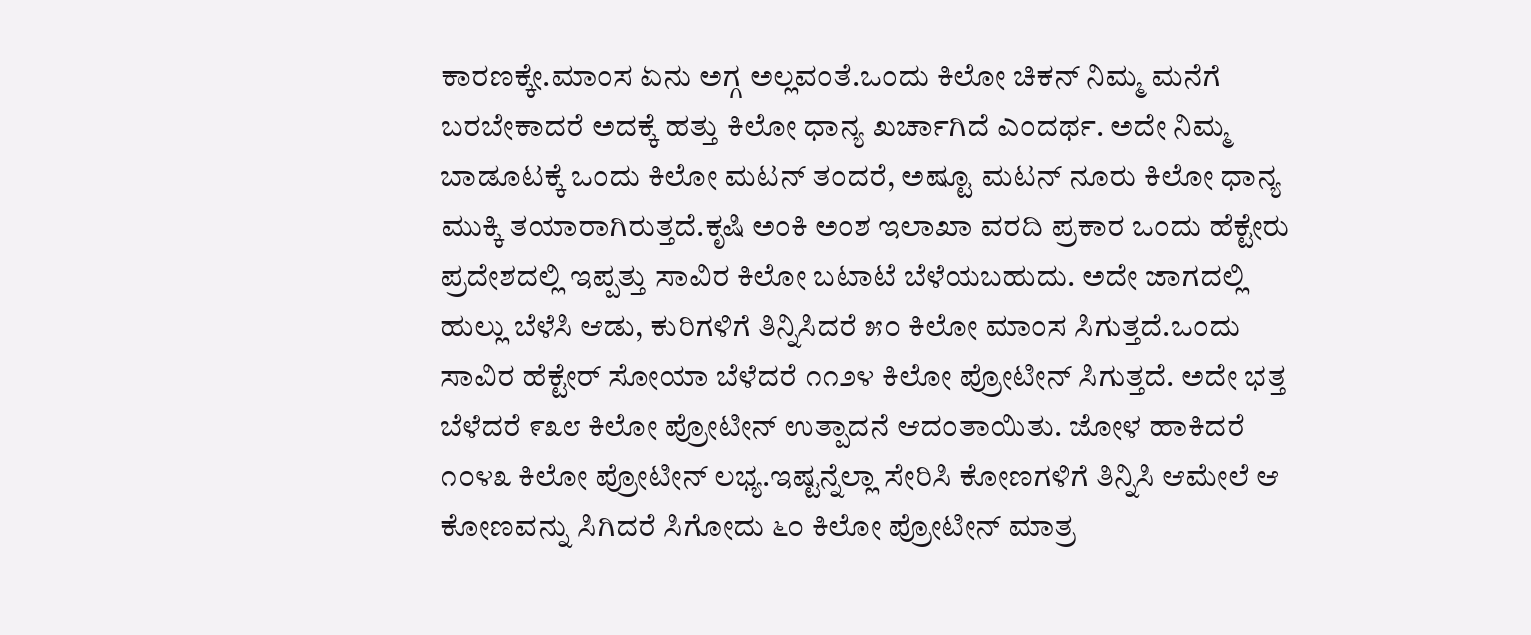ಕಾರಣಕ್ಕೇ.ಮಾಂಸ ಏನು ಅಗ್ಗ ಅಲ್ಲವಂತೆ.ಒಂದು ಕಿಲೋ ಚಿಕನ್ ನಿಮ್ಮ ಮನೆಗೆ ಬರಬೇಕಾದರೆ ಅದಕ್ಕೆ ಹತ್ತು ಕಿಲೋ ಧಾನ್ಯ ಖರ್ಚಾಗಿದೆ ಎಂದರ್ಥ. ಅದೇ ನಿಮ್ಮ ಬಾಡೂಟಕ್ಕೆ ಒಂದು ಕಿಲೋ ಮಟನ್ ತಂದರೆ, ಅಷ್ಟೂ ಮಟನ್ ನೂರು ಕಿಲೋ ಧಾನ್ಯ ಮುಕ್ಕಿ ತಯಾರಾಗಿರುತ್ತದೆ.ಕೃಷಿ ಅಂಕಿ ಅಂಶ ಇಲಾಖಾ ವರದಿ ಪ್ರಕಾರ ಒಂದು ಹೆಕ್ಟೇರು ಪ್ರದೇಶದಲ್ಲಿ ಇಪ್ಪತ್ತು ಸಾವಿರ ಕಿಲೋ ಬಟಾಟೆ ಬೆಳೆಯಬಹುದು. ಅದೇ ಜಾಗದಲ್ಲಿ ಹುಲ್ಲು ಬೆಳೆಸಿ ಆಡು, ಕುರಿಗಳಿಗೆ ತಿನ್ನಿಸಿದರೆ ೫೦ ಕಿಲೋ ಮಾಂಸ ಸಿಗುತ್ತದೆ.ಒಂದು ಸಾವಿರ ಹೆಕ್ಟೇರ್ ಸೋಯಾ ಬೆಳೆದರೆ ೧೧೨೪ ಕಿಲೋ ಪ್ರೋಟೀನ್ ಸಿಗುತ್ತದೆ. ಅದೇ ಭತ್ತ ಬೆಳೆದರೆ ೯೩೮ ಕಿಲೋ ಪ್ರೋಟೀನ್ ಉತ್ಪಾದನೆ ಆದಂತಾಯಿತು. ಜೋಳ ಹಾಕಿದರೆ ೧೦೪೩ ಕಿಲೋ ಪ್ರೋಟೀನ್ ಲಭ್ಯ.ಇಷ್ಟನ್ನೆಲ್ಲಾ ಸೇರಿಸಿ ಕೋಣಗಳಿಗೆ ತಿನ್ನಿಸಿ ಆಮೇಲೆ ಆ ಕೋಣವನ್ನು ಸಿಗಿದರೆ ಸಿಗೋದು ೬೦ ಕಿಲೋ ಪ್ರೋಟೀನ್ ಮಾತ್ರ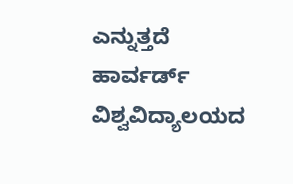ಎನ್ನುತ್ತದೆ ಹಾರ್ವರ್ಡ್ ವಿಶ್ವವಿದ್ಯಾಲಯದ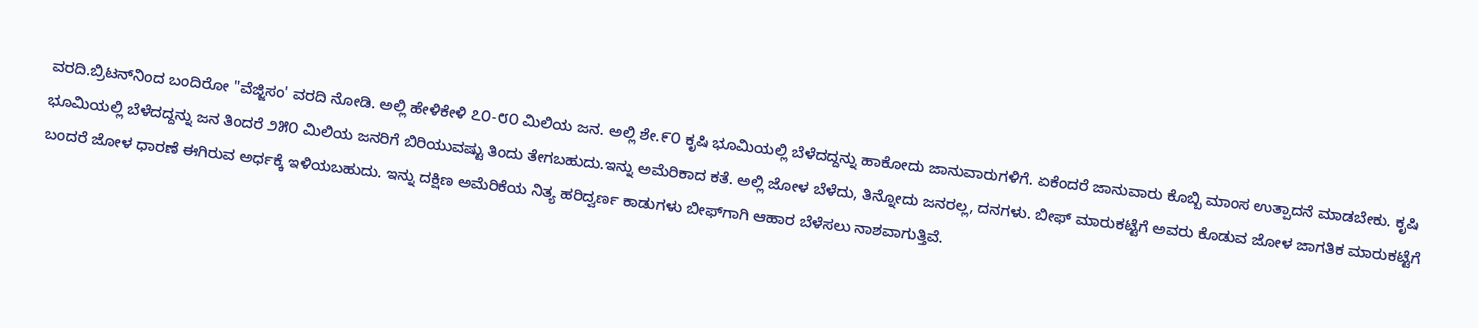ವರದಿ.ಬ್ರಿಟನ್‌ನಿಂದ ಬಂದಿರೋ "ವೆಜ್ಜಿಸಂ' ವರದಿ ನೋಡಿ. ಅಲ್ಲಿ ಹೇಳಿಕೇಳಿ ೭೦-೮೦ ಮಿಲಿಯ ಜನ. ಅಲ್ಲಿ ಶೇ.೯೦ ಕೃಷಿ ಭೂಮಿಯಲ್ಲಿ ಬೆಳೆದದ್ದನ್ನು ಹಾಕೋದು ಜಾನುವಾರುಗಳಿಗೆ. ಏಕೆಂದರೆ ಜಾನುವಾರು ಕೊಬ್ಬಿ ಮಾಂಸ ಉತ್ಪಾದನೆ ಮಾಡಬೇಕು. ಕೃಷಿ ಭೂಮಿಯಲ್ಲಿ ಬೆಳೆದದ್ದನ್ನು ಜನ ತಿಂದರೆ ೨೫೦ ಮಿಲಿಯ ಜನರಿಗೆ ಬಿರಿಯುವಷ್ಟು ತಿಂದು ತೇಗಬಹುದು.ಇನ್ನು ಅಮೆರಿಕಾದ ಕತೆ. ಅಲ್ಲಿ ಜೋಳ ಬೆಳೆದು, ತಿನ್ನೋದು ಜನರಲ್ಲ, ದನಗಳು. ಬೀಫ್ ಮಾರುಕಟ್ಟೆಗೆ ಅವರು ಕೊಡುವ ಜೋಳ ಜಾಗತಿಕ ಮಾರುಕಟ್ಟೆಗೆ ಬಂದರೆ ಜೋಳ ಧಾರಣೆ ಈಗಿರುವ ಅರ್ಧಕ್ಕೆ ಇಳಿಯಬಹುದು. ಇನ್ನು ದಕ್ಷಿಣ ಅಮೆರಿಕೆಯ ನಿತ್ಯ ಹರಿದ್ವರ್ಣ ಕಾಡುಗಳು ಬೀಫ್‌ಗಾಗಿ ಆಹಾರ ಬೆಳೆಸಲು ನಾಶವಾಗುತ್ತಿವೆ.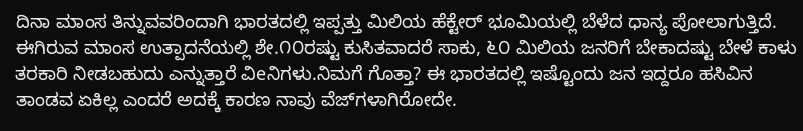ದಿನಾ ಮಾಂಸ ತಿನ್ನುವವರಿಂದಾಗಿ ಭಾರತದಲ್ಲಿ ಇಪ್ಪತ್ತು ಮಿಲಿಯ ಹೆಕ್ಟೇರ್ ಭೂಮಿಯಲ್ಲಿ ಬೆಳೆದ ಧಾನ್ಯ ಪೋಲಾಗುತ್ತಿದೆ. ಈಗಿರುವ ಮಾಂಸ ಉತ್ಪಾದನೆಯಲ್ಲಿ ಶೇ.೧೦ರಷ್ಟು ಕುಸಿತವಾದರೆ ಸಾಕು, ೬೦ ಮಿಲಿಯ ಜನರಿಗೆ ಬೇಕಾದಷ್ಟು ಬೇಳೆ ಕಾಳು ತರಕಾರಿ ನೀಡಬಹುದು ಎನ್ನುತ್ತಾರೆ ವಿeನಿಗಳು.ನಿಮಗೆ ಗೊತ್ತಾ? ಈ ಭಾರತದಲ್ಲಿ ಇಷ್ಟೊಂದು ಜನ ಇದ್ದರೂ ಹಸಿವಿನ ತಾಂಡವ ಏಕಿಲ್ಲ ಎಂದರೆ ಅದಕ್ಕೆ ಕಾರಣ ನಾವು ವೆಜ್‌ಗಳಾಗಿರೋದೇ.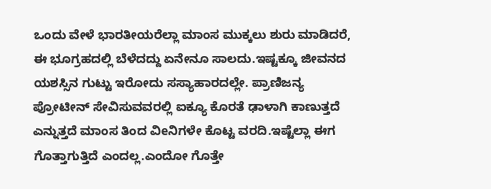ಒಂದು ವೇಳೆ ಭಾರತೀಯರೆಲ್ಲಾ ಮಾಂಸ ಮುಕ್ಕಲು ಶುರು ಮಾಡಿದರೆ, ಈ ಭೂಗ್ರಹದಲ್ಲಿ ಬೆಳೆದದ್ದು ಏನೇನೂ ಸಾಲದು.ಇಷ್ಟಕ್ಕೂ ಜೀವನದ ಯಶಸ್ಸಿನ ಗುಟ್ಟು ಇರೋದು ಸಸ್ಯಾಹಾರದಲ್ಲೇ. ಪ್ರಾಣಿಜನ್ಯ ಪ್ರೋಟೀನ್ ಸೇವಿಸುವವರಲ್ಲಿ ಐಕ್ಯೂ ಕೊರತೆ ಢಾಳಾಗಿ ಕಾಣುತ್ತದೆ ಎನ್ನುತ್ತದೆ ಮಾಂಸ ತಿಂದ ವಿeನಿಗಳೇ ಕೊಟ್ಟ ವರದಿ.ಇಷ್ಟೆಲ್ಲಾ ಈಗ ಗೊತ್ತಾಗುತ್ತಿದೆ ಎಂದಲ್ಲ.ಎಂದೋ ಗೊತ್ತೇ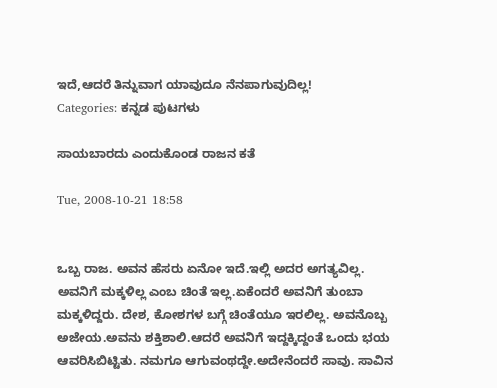ಇದೆ,ಆದರೆ ತಿನ್ನುವಾಗ ಯಾವುದೂ ನೆನಪಾಗುವುದಿಲ್ಲ!
Categories: ಕನ್ನಡ ಪುಟಗಳು

ಸಾಯಬಾರದು ಎಂದುಕೊಂಡ ರಾಜನ ಕತೆ

Tue, 2008-10-21 18:58


ಒಬ್ಬ ರಾಜ. ಅವನ ಹೆಸರು ಏನೋ ಇದೆ.ಇಲ್ಲಿ ಅದರ ಅಗತ್ಯವಿಲ್ಲ. ಅವನಿಗೆ ಮಕ್ಕಳಿಲ್ಲ ಎಂಬ ಚಿಂತೆ ಇಲ್ಲ.ಏಕೆಂದರೆ ಅವನಿಗೆ ತುಂಬಾ ಮಕ್ಕಳಿದ್ದರು. ದೇಶ, ಕೋಶಗಳ ಬಗ್ಗೆ ಚಿಂತೆಯೂ ಇರಲಿಲ್ಲ. ಅವನೊಬ್ಬ ಅಜೇಯ.ಅವನು ಶಕ್ತಿಶಾಲಿ.ಆದರೆ ಅವನಿಗೆ ಇದ್ದಕ್ಕಿದ್ದಂತೆ ಒಂದು ಭಯ ಆವರಿಸಿಬಿಟ್ಟಿತು. ನಮಗೂ ಆಗುವಂಥದ್ದೇ.ಅದೇನೆಂದರೆ ಸಾವು. ಸಾವಿನ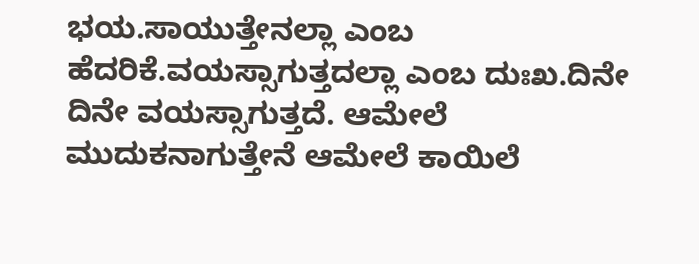ಭಯ.ಸಾಯುತ್ತೇನಲ್ಲಾ ಎಂಬ ಹೆದರಿಕೆ.ವಯಸ್ಸಾಗುತ್ತದಲ್ಲಾ ಎಂಬ ದುಃಖ.ದಿನೇ ದಿನೇ ವಯಸ್ಸಾಗುತ್ತದೆ. ಆಮೇಲೆ ಮುದುಕನಾಗುತ್ತೇನೆ ಆಮೇಲೆ ಕಾಯಿಲೆ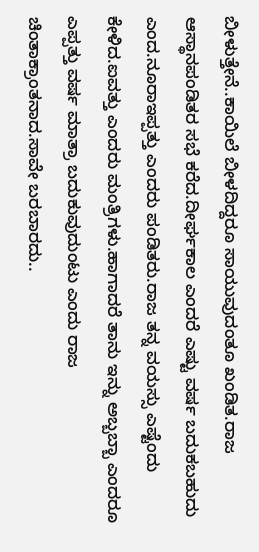ಬೀಳುತ್ತೇನೆ..ಕಾಯಿಲೆ ಬೀಳದಿದ್ದರೂ ಸಾಯುವುದಂತೂ ಖಂಡಿತ.ರಾಜ ಆಸ್ಥಾನಪಂಡಿತರ ಸಭೆ ಕರೆದ.ದೀರ್ಘಕಾಲ ಎಂದರೆ ಎಷ್ಟು ವರ್ಷ ಬದುಕಬಹುದು ಎಂದ.ನೂರಾಇಪ್ಪತ್ತು ಎಂದರು ಪಂಡಿತರು.ರಾಜ ತನ್ನ ವಯಸ್ಸು ಎಷ್ಟೆಂದು ಕೇಳಿದ.ಐವತ್ತು ಎಂದರು ಮಂತ್ರಿಗಳು.ಹಾಗಾದರೆ ತಾನು ಇನ್ನು ಅಬ್ಬಬ್ಬಾ ಎಂದರೂ ಎಪ್ಪತ್ತು ವರ್ಷ ಮಾತ್ರಾ ಬದುಕುವುದುಂಟು ಎಂದು ರಾಜ ಚಿಂತಾಕ್ರಾಂತನಾದ.ಸಾವೇ ಬರಬಾರದು..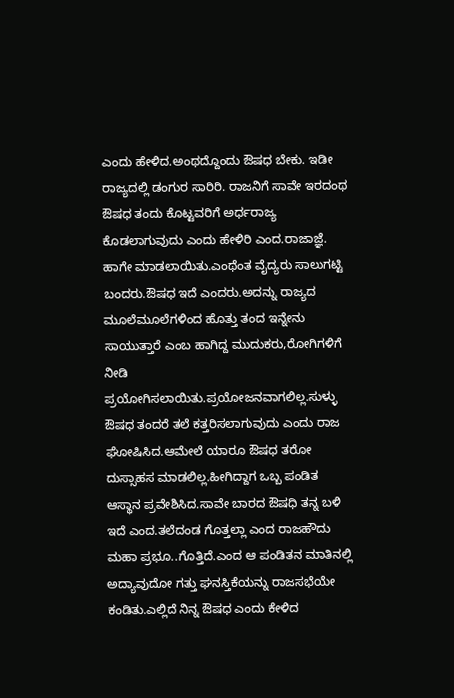ಎಂದು ಹೇಳಿದ.ಅಂಥದ್ದೊಂದು ಔಷಧ ಬೇಕು. ಇಡೀ ರಾಜ್ಯದಲ್ಲಿ ಡಂಗುರ ಸಾರಿರಿ. ರಾಜನಿಗೆ ಸಾವೇ ಇರದಂಥ ಔಷಧ ತಂದು ಕೊಟ್ಟವರಿಗೆ ಅರ್ಧರಾಜ್ಯ ಕೊಡಲಾಗುವುದು ಎಂದು ಹೇಳಿರಿ ಎಂದ.ರಾಜಾಜ್ಞೆ. ಹಾಗೇ ಮಾಡಲಾಯಿತು.ಎಂಥೆಂತ ವೈದ್ಯರು ಸಾಲುಗಟ್ಟಿ ಬಂದರು.ಔಷಧ ಇದೆ ಎಂದರು.ಅದನ್ನು ರಾಜ್ಯದ ಮೂಲೆಮೂಲೆಗಳಿಂದ ಹೊತ್ತು ತಂದ ಇನ್ನೇನು ಸಾಯುತ್ತಾರೆ ಎಂಬ ಹಾಗಿದ್ದ ಮುದುಕರು,ರೋಗಿಗಳಿಗೆ ನೀಡಿ ಪ್ರಯೋಗಿಸಲಾಯಿತು.ಪ್ರಯೋಜನವಾಗಲಿಲ್ಲ.ಸುಳ್ಳು ಔಷಧ ತಂದರೆ ತಲೆ ಕತ್ತರಿಸಲಾಗುವುದು ಎಂದು ರಾಜ ಘೋಷಿಸಿದ.ಆಮೇಲೆ ಯಾರೂ ಔಷಧ ತರೋ ದುಸ್ಸಾಹಸ ಮಾಡಲಿಲ್ಲ.ಹೀಗಿದ್ದಾಗ ಒಬ್ಬ ಪಂಡಿತ ಆಸ್ಥಾನ ಪ್ರವೇಶಿಸಿದ.ಸಾವೇ ಬಾರದ ಔಷಧಿ ತನ್ನ ಬಳಿ ಇದೆ ಎಂದ.ತಲೆದಂಡ ಗೊತ್ತಲ್ಲಾ ಎಂದ ರಾಜಹೌದು ಮಹಾ ಪ್ರಭೂ..ಗೊತ್ತಿದೆ.ಎಂದ ಆ ಪಂಡಿತನ ಮಾತಿನಲ್ಲಿ ಅದ್ಯಾವುದೋ ಗತ್ತು ಘನಸ್ತಿಕೆಯನ್ನು ರಾಜಸಭೆಯೇ ಕಂಡಿತು.ಎಲ್ಲಿದೆ ನಿನ್ನ ಔಷಧ ಎಂದು ಕೇಳಿದ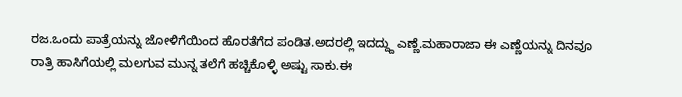ರಜ.ಒಂದು ಪಾತ್ರೆಯನ್ನು ಜೋಳಿಗೆಯಿಂದ ಹೊರತೆಗೆದ ಪಂಡಿತ.ಅದರಲ್ಲಿ ಇದದ್ದ್ದು ಎಣ್ಣೆ.ಮಹಾರಾಜಾ ಈ ಎಣ್ಣೆಯನ್ನು ದಿನವೂ ರಾತ್ರಿ ಹಾಸಿಗೆಯಲ್ಲಿ ಮಲಗುವ ಮುನ್ನ ತಲೆಗೆ ಹಚ್ಚಿಕೊಳ್ಳಿ ಅಷ್ಟು ಸಾಕು.ಈ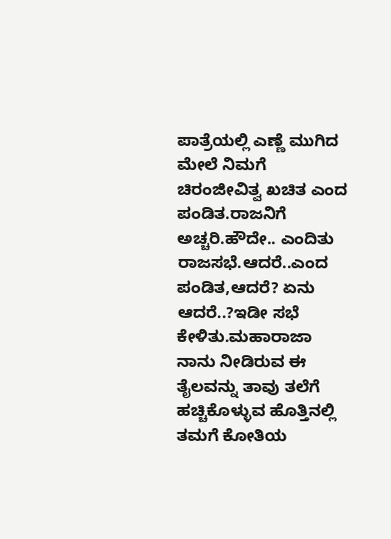ಪಾತ್ರೆಯಲ್ಲಿ ಎಣ್ಣೆ ಮುಗಿದ ಮೇಲೆ ನಿಮಗೆ ಚಿರಂಜೀವಿತ್ವ ಖಚಿತ ಎಂದ ಪಂಡಿತ.ರಾಜನಿಗೆ ಅಚ್ಚರಿ.ಹೌದೇ.. ಎಂದಿತು ರಾಜಸಭೆ.ಆದರೆ..ಎಂದ ಪಂಡಿತ,ಆದರೆ? ಏನು ಆದರೆ..?ಇಡೀ ಸಭೆ ಕೇಳಿತು.ಮಹಾರಾಜಾ ನಾನು ನೀಡಿರುವ ಈ ತೈಲವನ್ನು ತಾವು ತಲೆಗೆ ಹಚ್ಚಿಕೊಳ್ಳುವ ಹೊತ್ತಿನಲ್ಲಿ ತಮಗೆ ಕೋತಿಯ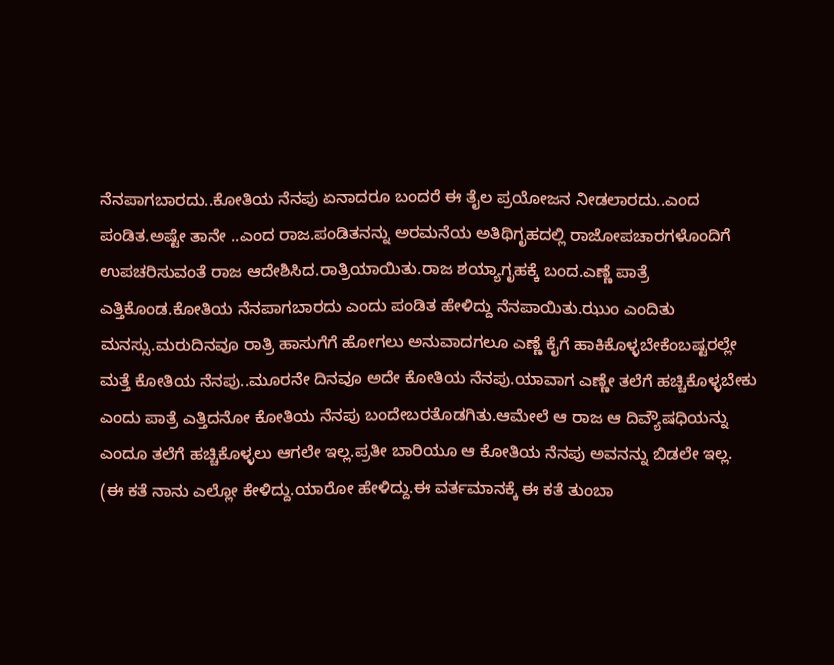ನೆನಪಾಗಬಾರದು..ಕೋತಿಯ ನೆನಪು ಏನಾದರೂ ಬಂದರೆ ಈ ತೈಲ ಪ್ರಯೋಜನ ನೀಡಲಾರದು..ಎಂದ ಪಂಡಿತ.ಅಷ್ಟೇ ತಾನೇ ..ಎಂದ ರಾಜ.ಪಂಡಿತನನ್ನು ಅರಮನೆಯ ಅತಿಥಿಗೃಹದಲ್ಲಿ ರಾಜೋಪಚಾರಗಳೊಂದಿಗೆ ಉಪಚರಿಸುವಂತೆ ರಾಜ ಆದೇಶಿಸಿದ.ರಾತ್ರಿಯಾಯಿತು.ರಾಜ ಶಯ್ಯಾಗೃಹಕ್ಕೆ ಬಂದ.ಎಣ್ಣೆ ಪಾತ್ರೆ ಎತ್ತಿಕೊಂಡ.ಕೋತಿಯ ನೆನಪಾಗಬಾರದು ಎಂದು ಪಂಡಿತ ಹೇಳಿದ್ದು ನೆನಪಾಯಿತು.ಝುಂ ಎಂದಿತು ಮನಸ್ಸು.ಮರುದಿನವೂ ರಾತ್ರಿ ಹಾಸುಗೆಗೆ ಹೋಗಲು ಅನುವಾದಗಲೂ ಎಣ್ಣೆ ಕೈಗೆ ಹಾಕಿಕೊಳ್ಳಬೇಕೆಂಬಷ್ಟರಲ್ಲೇ ಮತ್ತೆ ಕೋತಿಯ ನೆನಪು..ಮೂರನೇ ದಿನವೂ ಅದೇ ಕೋತಿಯ ನೆನಪು.ಯಾವಾಗ ಎಣ್ಣೇ ತಲೆಗೆ ಹಚ್ಚಿಕೊಳ್ಳಬೇಕು ಎಂದು ಪಾತ್ರೆ ಎತ್ತಿದನೋ ಕೋತಿಯ ನೆನಪು ಬಂದೇಬರತೊಡಗಿತು.ಆಮೇಲೆ ಆ ರಾಜ ಆ ದಿವ್ಯೌಷಧಿಯನ್ನು ಎಂದೂ ತಲೆಗೆ ಹಚ್ಚಿಕೊಳ್ಳಲು ಆಗಲೇ ಇಲ್ಲ.ಪ್ರತೀ ಬಾರಿಯೂ ಆ ಕೋತಿಯ ನೆನಪು ಅವನನ್ನು ಬಿಡಲೇ ಇಲ್ಲ.
(ಈ ಕತೆ ನಾನು ಎಲ್ಲೋ ಕೇಳಿದ್ದು.ಯಾರೋ ಹೇಳಿದ್ದು.ಈ ವರ್ತಮಾನಕ್ಕೆ ಈ ಕತೆ ತುಂಬಾ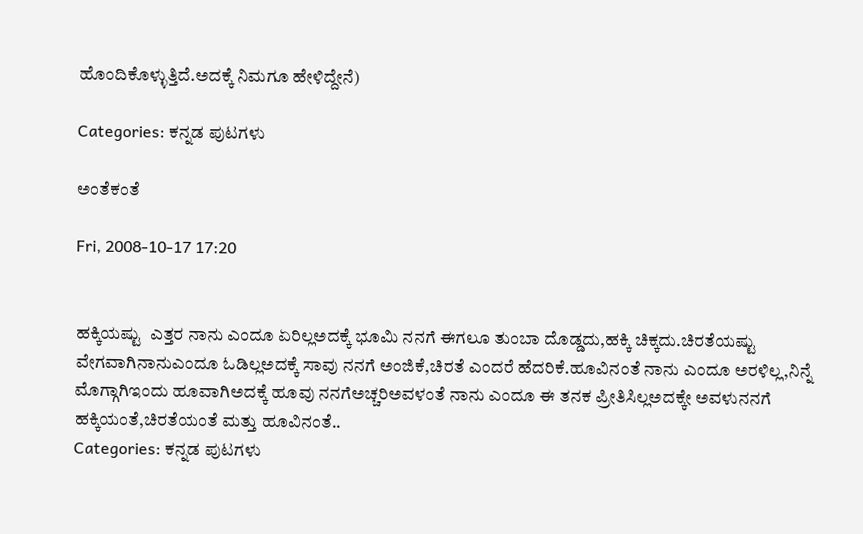ಹೊಂದಿಕೊಳ್ಳುತ್ತಿದೆ.ಅದಕ್ಕೆ ನಿಮಗೂ ಹೇಳಿದ್ದೇನೆ)

Categories: ಕನ್ನಡ ಪುಟಗಳು

ಅಂತೆಕಂತೆ

Fri, 2008-10-17 17:20


ಹಕ್ಕಿಯಷ್ಟು  ಎತ್ತರ ನಾನು ಎಂದೂ ಏರಿಲ್ಲಅದಕ್ಕೆ ಭೂಮಿ ನನಗೆ ಈಗಲೂ ತುಂಬಾ ದೊಡ್ಡದು,ಹಕ್ಕಿ ಚಿಕ್ಕದು.ಚಿರತೆಯಷ್ಟು ವೇಗವಾಗಿನಾನುಎಂದೂ ಓಡಿಲ್ಲಅದಕ್ಕೆ ಸಾವು ನನಗೆ ಅಂಜಿಕೆ,ಚಿರತೆ ಎಂದರೆ ಹೆದರಿಕೆ.ಹೂವಿನಂತೆ ನಾನು ಎಂದೂ ಅರಳಿಲ್ಲ,ನಿನ್ನೆ ಮೊಗ್ಗಾಗಿಇಂದು ಹೂವಾಗಿಅದಕ್ಕೆ ಹೂವು ನನಗೆಅಚ್ಚರಿಅವಳಂತೆ ನಾನು ಎಂದೂ ಈ ತನಕ ಪ್ರೀತಿಸಿಲ್ಲಅದಕ್ಕೇ ಅವಳುನನಗೆ ಹಕ್ಕಿಯಂತೆ,ಚಿರತೆಯಂತೆ ಮತ್ತು ಹೂವಿನಂತೆ..
Categories: ಕನ್ನಡ ಪುಟಗಳು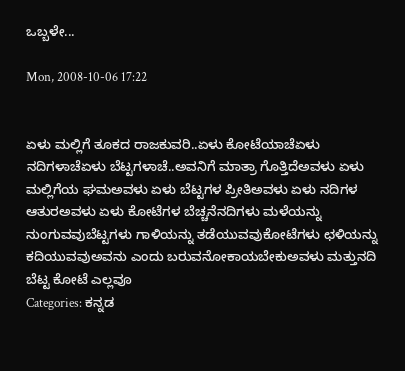ಒಬ್ಬಳೇ...

Mon, 2008-10-06 17:22


ಏಳು ಮಲ್ಲಿಗೆ ತೂಕದ ರಾಜಕುವರಿ..ಏಳು ಕೋಟೆಯಾಚೆಏಳು ನದಿಗಳಾಚೆಏಳು ಬೆಟ್ಟಗಳಾಚೆ..ಅವನಿಗೆ ಮಾತ್ರಾ ಗೊತ್ತಿದೆಅವಳು ಏಳು ಮಲ್ಲಿಗೆಯ ಘಮಅವಳು ಏಳು ಬೆಟ್ಟಗಳ ಪ್ರೀತಿಅವಳು ಏಳು ನದಿಗಳ ಆತುರಅವಳು ಏಳು ಕೋಟೆಗಳ ಬೆಚ್ಚನೆನದಿಗಳು ಮಳೆಯನ್ನು ನುಂಗುವವುಬೆಟ್ಟಗಳು ಗಾಳಿಯನ್ನು ತಡೆಯುವವುಕೋಟೆಗಳು ಛಳಿಯನ್ನು ಕದಿಯುವವುಅವನು ಎಂದು ಬರುವನೋಕಾಯಬೇಕುಅವಳು ಮತ್ತುನದಿ ಬೆಟ್ಟ ಕೋಟೆ ಎಲ್ಲವೂ
Categories: ಕನ್ನಡ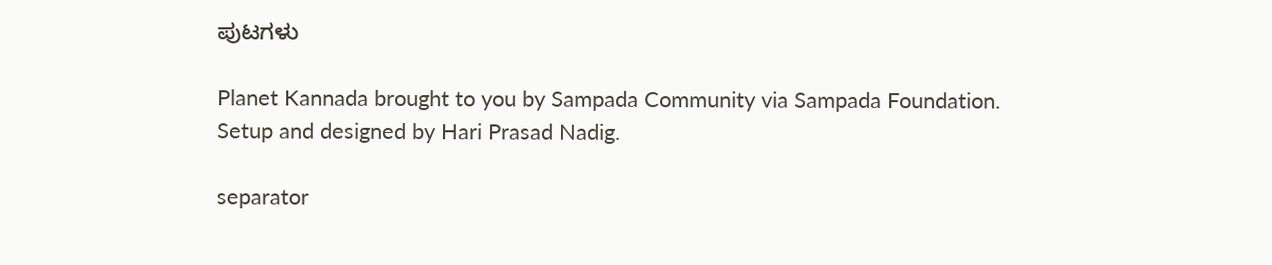ಪುಟಗಳು

Planet Kannada brought to you by Sampada Community via Sampada Foundation.
Setup and designed by Hari Prasad Nadig.

separator